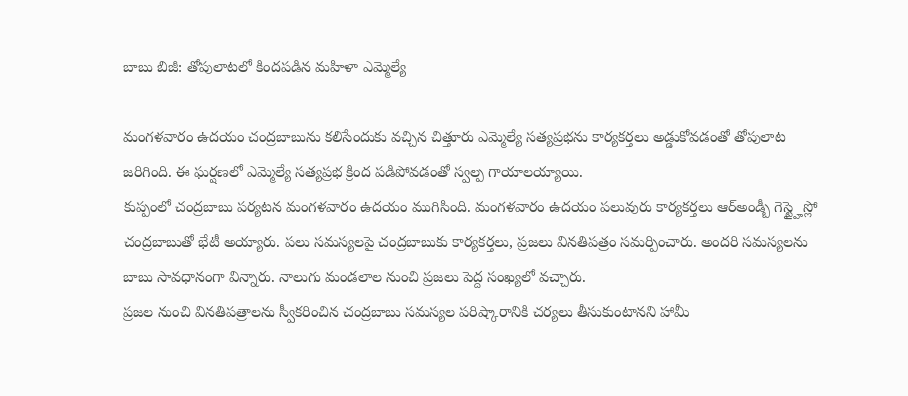బాబు బిజీ: తోపులాటలో కిందపడిన మహిళా ఎమ్మెల్యే

మంగళవారం ఉదయం చంద్రబాబును కలిసేందుకు వచ్చిన చిత్తూరు ఎమ్మెల్యే సత్యప్రభను కార్యకర్తలు అడ్డుకోవడంతో తోపులాట జరిగింది. ఈ ఘర్షణలో ఎమ్మెల్యే సత్యప్రభ క్రింద పడిపోవడంతో స్వల్ప గాయాలయ్యాయి.
కుప్పంలో చంద్రబాబు పర్యటన మంగళవారం ఉదయం ముగిసింది. మంగళవారం ఉదయం పలువురు కార్యకర్తలు ఆర్అండ్బీ గెస్ట్హైస్లో చంద్రబాబుతో భేటీ అయ్యారు. పలు సమస్యలపై చంద్రబాబుకు కార్యకర్తలు, ప్రజలు వినతిపత్రం సమర్పించారు. అందరి సమస్యలను బాబు సావధానంగా విన్నారు. నాలుగు మండలాల నుంచి ప్రజలు పెద్ద సంఖ్యలో వచ్చారు.
ప్రజల నుంచి వినతిపత్రాలను స్వీకరించిన చంద్రబాబు సమస్యల పరిష్కారానికి చర్యలు తీసుకుంటానని హామీ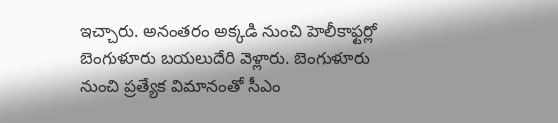ఇచ్చారు. అనంతరం అక్కడి నుంచి హెలీకాఫ్టర్లో బెంగుళూరు బయలుదేరి వెళ్లారు. బెంగుళూరు నుంచి ప్రత్యేక విమానంతో సీఎం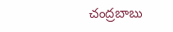చంద్రబాబు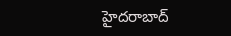హైదరాబాద్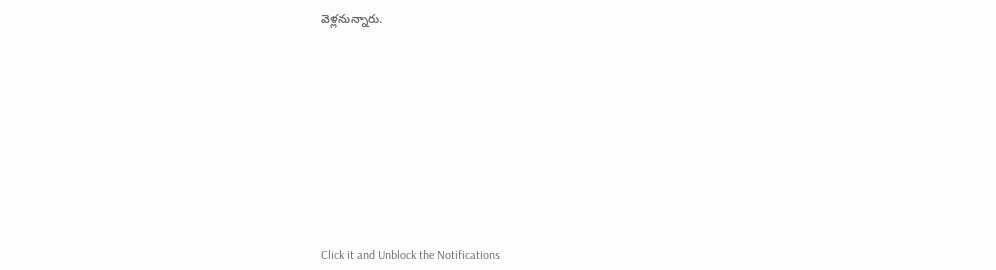వెళ్లనున్నారు.












Click it and Unblock the Notifications